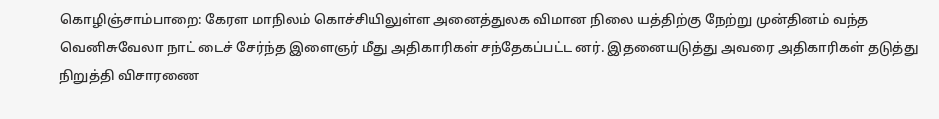கொழிஞ்சாம்பாறை: கேரள மாநிலம் கொச்சியிலுள்ள அனைத்துலக விமான நிலை யத்திற்கு நேற்று முன்தினம் வந்த வெனிசுவேலா நாட் டைச் சேர்ந்த இளைஞர் மீது அதிகாரிகள் சந்தேகப்பட்ட னர். இதனையடுத்து அவரை அதிகாரிகள் தடுத்து நிறுத்தி விசாரணை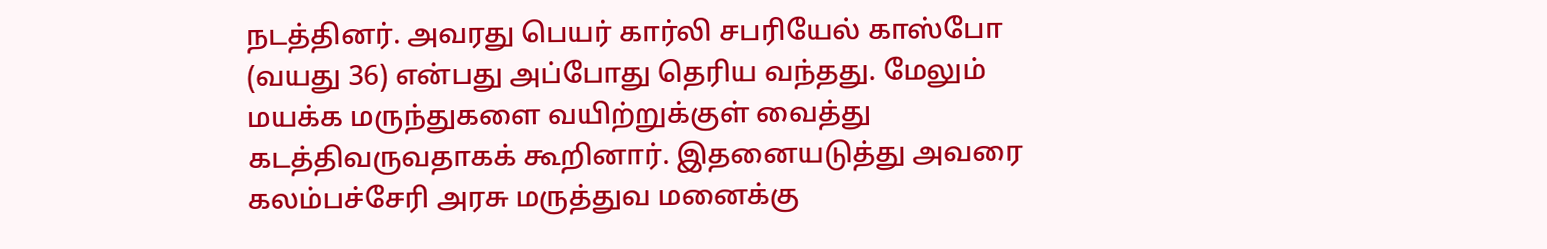நடத்தினர். அவரது பெயர் கார்லி சபரியேல் காஸ்போ (வயது 36) என்பது அப்போது தெரிய வந்தது. மேலும் மயக்க மருந்துகளை வயிற்றுக்குள் வைத்து கடத்திவருவதாகக் கூறினார். இதனையடுத்து அவரை கலம்பச்சேரி அரசு மருத்துவ மனைக்கு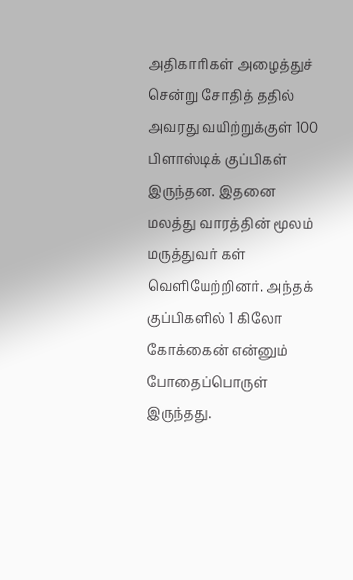அதிகாரிகள் அழைத்துச் சென்று சோதித் ததில் அவரது வயிற்றுக்குள் 100 பிளாஸ்டிக் குப்பிகள் இருந்தன. இதனை மலத்து வாரத்தின் மூலம் மருத்துவர் கள் வெளியேற்றினர். அந்தக் குப்பிகளில் 1 கிலோ கோக்கைன் என்னும் போதைப்பொருள் இருந்தது.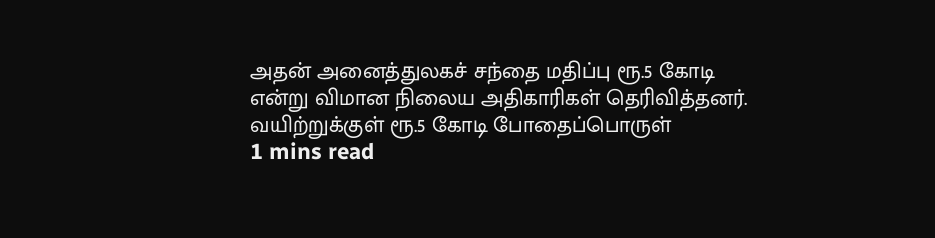அதன் அனைத்துலகச் சந்தை மதிப்பு ரூ.5 கோடி என்று விமான நிலைய அதிகாரிகள் தெரிவித்தனர்.
வயிற்றுக்குள் ரூ.5 கோடி போதைப்பொருள்
1 mins read